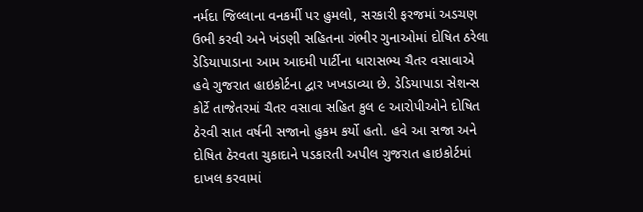નર્મદા જિલ્લાના વનકર્મી પર હુમલો, સરકારી ફરજમાં અડચણ ઉભી કરવી અને ખંડણી સહિતના ગંભીર ગુનાઓમાં દોષિત ઠરેલા ડેડિયાપાડાના આમ આદમી પાર્ટીના ધારાસભ્ય ચૈતર વસાવાએ હવે ગુજરાત હાઇકોર્ટના દ્વાર ખખડાવ્યા છે. ડેડિયાપાડા સેશન્સ કોર્ટે તાજેતરમાં ચૈતર વસાવા સહિત કુલ ૯ આરોપીઓને દોષિત ઠેરવી સાત વર્ષની સજાનો હુકમ કર્યો હતો. હવે આ સજા અને દોષિત ઠેરવતા ચુકાદાને પડકારતી અપીલ ગુજરાત હાઇકોર્ટમાં દાખલ કરવામાં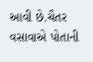આવી છે.ચૈતર વસાવાએ પોતાની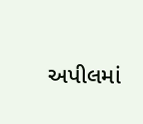અપીલમાં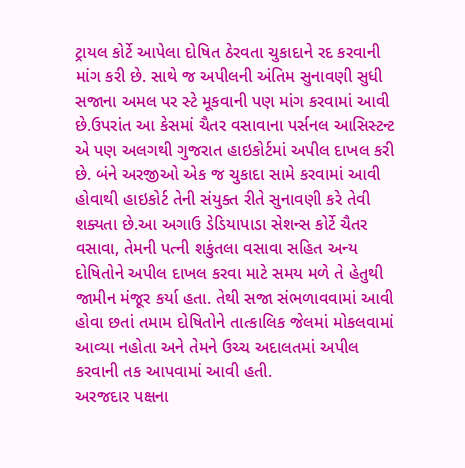ટ્રાયલ કોર્ટે આપેલા દોષિત ઠેરવતા ચુકાદાને રદ કરવાની માંગ કરી છે. સાથે જ અપીલની અંતિમ સુનાવણી સુધી સજાના અમલ પર સ્ટે મૂકવાની પણ માંગ કરવામાં આવી છે.ઉપરાંત આ કેસમાં ચૈતર વસાવાના પર્સનલ આસિસ્ટન્ટ એ પણ અલગથી ગુજરાત હાઇકોર્ટમાં અપીલ દાખલ કરી છે. બંને અરજીઓ એક જ ચુકાદા સામે કરવામાં આવી હોવાથી હાઇકોર્ટ તેની સંયુક્ત રીતે સુનાવણી કરે તેવી શક્યતા છે.આ અગાઉ ડેડિયાપાડા સેશન્સ કોર્ટે ચૈતર વસાવા, તેમની પત્ની શકુંતલા વસાવા સહિત અન્ય દોષિતોને અપીલ દાખલ કરવા માટે સમય મળે તે હેતુથી જામીન મંજૂર કર્યા હતા. તેથી સજા સંભળાવવામાં આવી હોવા છતાં તમામ દોષિતોને તાત્કાલિક જેલમાં મોકલવામાં આવ્યા નહોતા અને તેમને ઉચ્ચ અદાલતમાં અપીલ કરવાની તક આપવામાં આવી હતી.
અરજદાર પક્ષના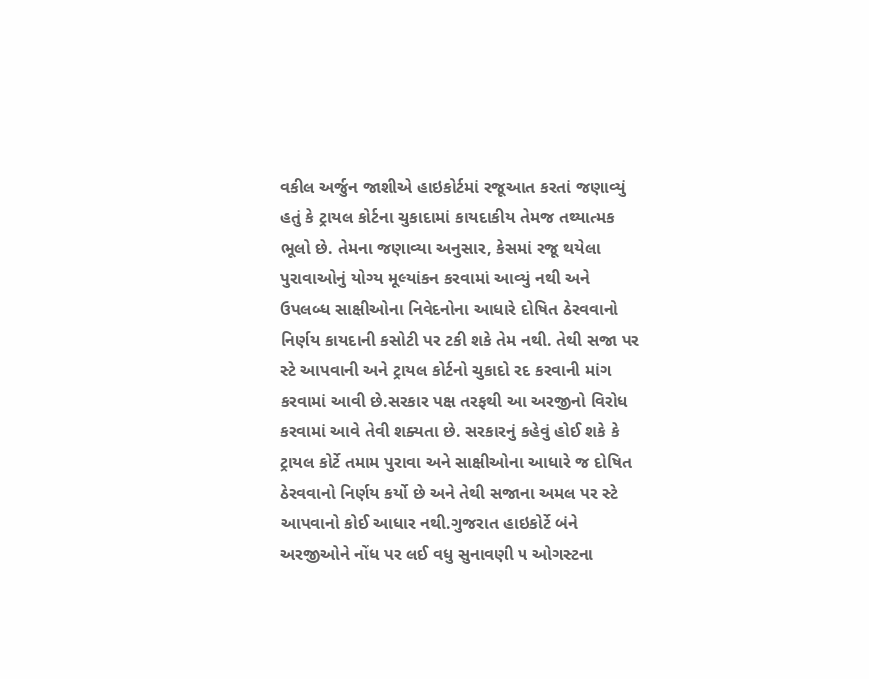વકીલ અર્જુન જાશીએ હાઇકોર્ટમાં રજૂઆત કરતાં જણાવ્યું હતું કે ટ્રાયલ કોર્ટના ચુકાદામાં કાયદાકીય તેમજ તથ્યાત્મક ભૂલો છે. તેમના જણાવ્યા અનુસાર, કેસમાં રજૂ થયેલા પુરાવાઓનું યોગ્ય મૂલ્યાંકન કરવામાં આવ્યું નથી અને ઉપલબ્ધ સાક્ષીઓના નિવેદનોના આધારે દોષિત ઠેરવવાનો નિર્ણય કાયદાની કસોટી પર ટકી શકે તેમ નથી. તેથી સજા પર સ્ટે આપવાની અને ટ્રાયલ કોર્ટનો ચુકાદો રદ કરવાની માંગ કરવામાં આવી છે.સરકાર પક્ષ તરફથી આ અરજીનો વિરોધ કરવામાં આવે તેવી શક્યતા છે. સરકારનું કહેવું હોઈ શકે કે ટ્રાયલ કોર્ટે તમામ પુરાવા અને સાક્ષીઓના આધારે જ દોષિત ઠેરવવાનો નિર્ણય કર્યો છે અને તેથી સજાના અમલ પર સ્ટે આપવાનો કોઈ આધાર નથી.ગુજરાત હાઇકોર્ટે બંને અરજીઓને નોંધ પર લઈ વધુ સુનાવણી ૫ ઓગસ્ટના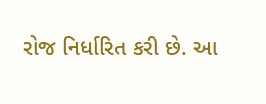રોજ નિર્ધારિત કરી છે. આ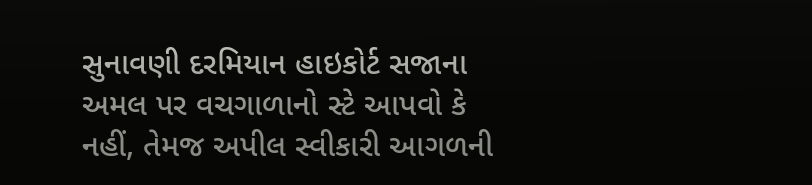સુનાવણી દરમિયાન હાઇકોર્ટ સજાના અમલ પર વચગાળાનો સ્ટે આપવો કે નહીં, તેમજ અપીલ સ્વીકારી આગળની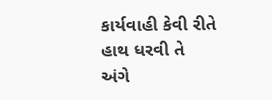કાર્યવાહી કેવી રીતે હાથ ધરવી તે અંગે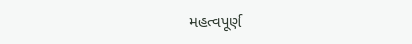મહત્વપૂર્ણ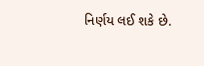નિર્ણય લઈ શકે છે.